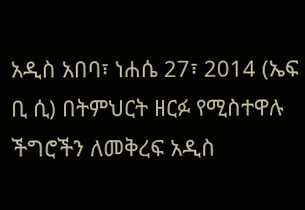አዲስ አበባ፣ ነሐሴ 27፣ 2014 (ኤፍ ቢ ሲ) በትምህርት ዘርፉ የሚስተዋሉ ችግሮችን ለመቅረፍ አዲስ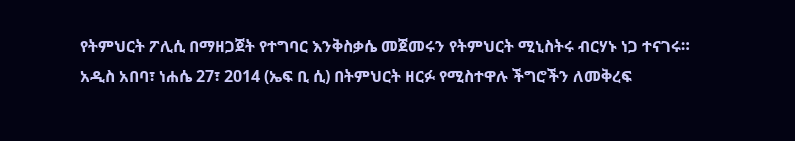የትምህርት ፖሊሲ በማዘጋጀት የተግባር እንቅስቃሴ መጀመሩን የትምህርት ሚኒስትሩ ብርሃኑ ነጋ ተናገሩ።
አዲስ አበባ፣ ነሐሴ 27፣ 2014 (ኤፍ ቢ ሲ) በትምህርት ዘርፉ የሚስተዋሉ ችግሮችን ለመቅረፍ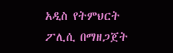አዲስ የትምህርት ፖሊሲ በማዘጋጀት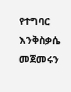የተግባር እንቅስቃሴ መጀመሩን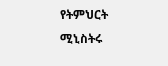የትምህርት ሚኒስትሩ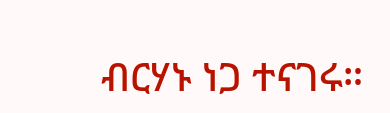ብርሃኑ ነጋ ተናገሩ።